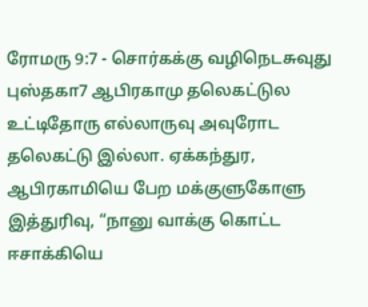ரோமரு 9:7 - சொர்கக்கு வழிநெடசுவுது புஸ்தகா7 ஆபிரகாமு தலெகட்டுல உட்டிதோரு எல்லாருவு அவுரோட தலெகட்டு இல்லா. ஏக்கந்துர, ஆபிரகாமியெ பேற மக்குளுகோளு இத்துரிவு, “நானு வாக்கு கொட்ட ஈசாக்கியெ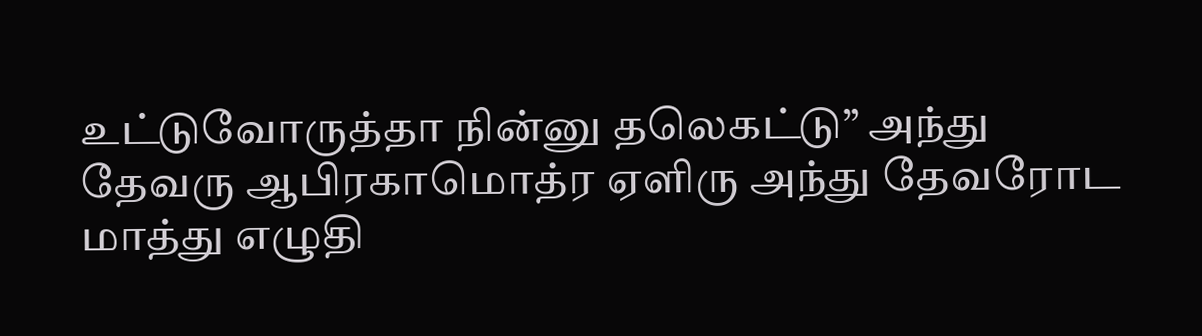உட்டுவோருத்தா நின்னு தலெகட்டு” அந்து தேவரு ஆபிரகாமொத்ர ஏளிரு அந்து தேவரோட மாத்து எழுதி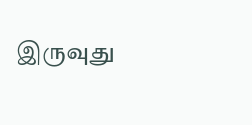இருவுது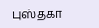புஸ்தகா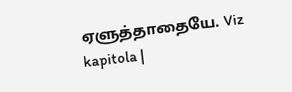ஏளுத்தாதையே. Viz kapitola |